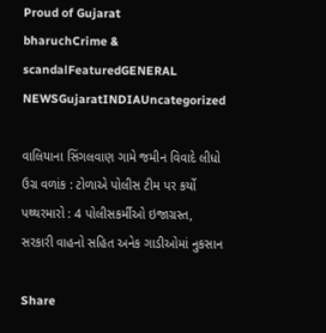Proud of Gujarat
bharuchCrime & scandalFeaturedGENERAL NEWSGujaratINDIAUncategorized

વાલિયાના સિંગલવાણ ગામે જમીન વિવાદે લીધો ઉગ્ર વળાંક : ટોળાએ પોલીસ ટીમ પર કર્યો પથ્થરમારો : 4 પોલીસકર્મીઓ ઇજાગ્રસ્ત, સરકારી વાહનો સહિત અનેક ગાડીઓમાં નુકસાન

Share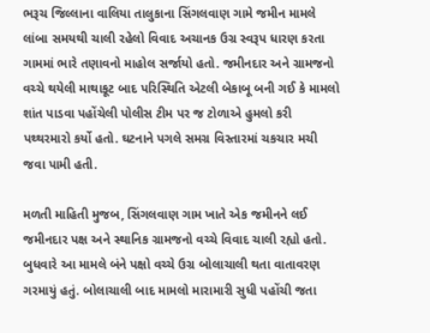ભરૂચ જિલ્લાના વાલિયા તાલુકાના સિંગલવાણ ગામે જમીન મામલે લાંબા સમયથી ચાલી રહેલો વિવાદ અચાનક ઉગ્ર સ્વરૂપ ધારણ કરતા ગામમાં ભારે તણાવનો માહોલ સર્જાયો હતો. જમીનદાર અને ગ્રામજનો વચ્ચે થયેલી માથાકૂટ બાદ પરિસ્થિતિ એટલી બેકાબૂ બની ગઈ કે મામલો શાંત પાડવા પહોંચેલી પોલીસ ટીમ પર જ ટોળાએ હુમલો કરી પથ્થરમારો કર્યો હતો. ઘટનાને પગલે સમગ્ર વિસ્તારમાં ચકચાર મચી જવા પામી હતી.

મળતી માહિતી મુજબ, સિંગલવાણ ગામ ખાતે એક જમીનને લઈ જમીનદાર પક્ષ અને સ્થાનિક ગ્રામજનો વચ્ચે વિવાદ ચાલી રહ્યો હતો. બુધવારે આ મામલે બંને પક્ષો વચ્ચે ઉગ્ર બોલાચાલી થતા વાતાવરણ ગરમાયું હતું. બોલાચાલી બાદ મામલો મારામારી સુધી પહોંચી જતા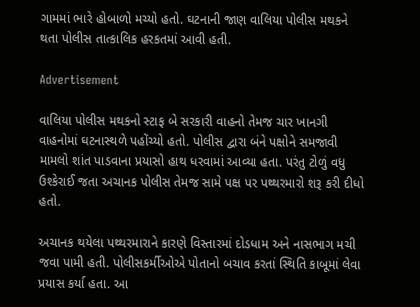ગામમાં ભારે હોબાળો મચ્યો હતો. ઘટનાની જાણ વાલિયા પોલીસ મથકને થતા પોલીસ તાત્કાલિક હરકતમાં આવી હતી.

Advertisement

વાલિયા પોલીસ મથકનો સ્ટાફ બે સરકારી વાહનો તેમજ ચાર ખાનગી વાહનોમાં ઘટનાસ્થળે પહોંચ્યો હતો. પોલીસ દ્વારા બંને પક્ષોને સમજાવી મામલો શાંત પાડવાના પ્રયાસો હાથ ધરવામાં આવ્યા હતા. પરંતુ ટોળું વધુ ઉશ્કેરાઈ જતા અચાનક પોલીસ તેમજ સામે પક્ષ પર પથ્થરમારો શરૂ કરી દીધો હતો.

અચાનક થયેલા પથ્થરમારાને કારણે વિસ્તારમાં દોડધામ અને નાસભાગ મચી જવા પામી હતી. પોલીસકર્મીઓએ પોતાનો બચાવ કરતાં સ્થિતિ કાબૂમાં લેવા પ્રયાસ કર્યા હતા. આ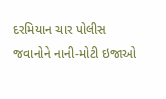દરમિયાન ચાર પોલીસ જવાનોને નાની-મોટી ઇજાઓ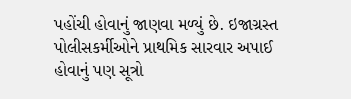પહોંચી હોવાનું જાણવા મળ્યું છે. ઇજાગ્રસ્ત પોલીસકર્મીઓને પ્રાથમિક સારવાર અપાઈ હોવાનું પણ સૂત્રો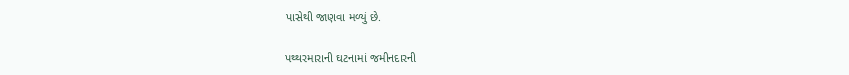પાસેથી જાણવા મળ્યું છે.

પથ્થરમારાની ઘટનામાં જમીનદારની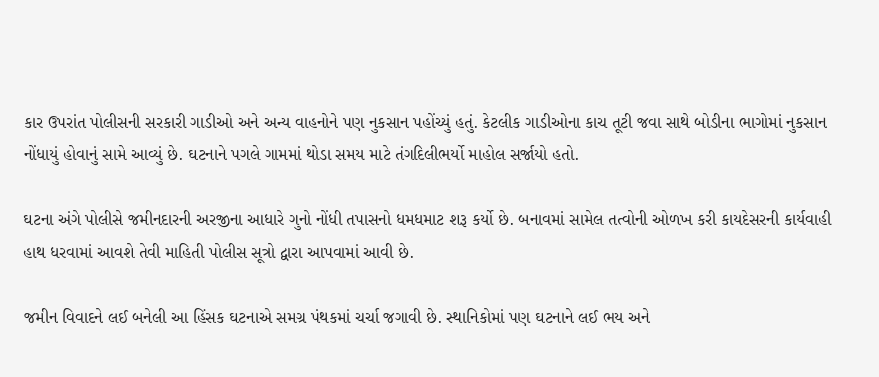કાર ઉપરાંત પોલીસની સરકારી ગાડીઓ અને અન્ય વાહનોને પણ નુકસાન પહોંચ્યું હતું. કેટલીક ગાડીઓના કાચ તૂટી જવા સાથે બોડીના ભાગોમાં નુકસાન નોંધાયું હોવાનું સામે આવ્યું છે. ઘટનાને પગલે ગામમાં થોડા સમય માટે તંગદિલીભર્યો માહોલ સર્જાયો હતો.

ઘટના અંગે પોલીસે જમીનદારની અરજીના આધારે ગુનો નોંધી તપાસનો ધમધમાટ શરૂ કર્યો છે. બનાવમાં સામેલ તત્વોની ઓળખ કરી કાયદેસરની કાર્યવાહી હાથ ધરવામાં આવશે તેવી માહિતી પોલીસ સૂત્રો દ્વારા આપવામાં આવી છે.

જમીન વિવાદને લઈ બનેલી આ હિંસક ઘટનાએ સમગ્ર પંથકમાં ચર્ચા જગાવી છે. સ્થાનિકોમાં પણ ઘટનાને લઈ ભય અને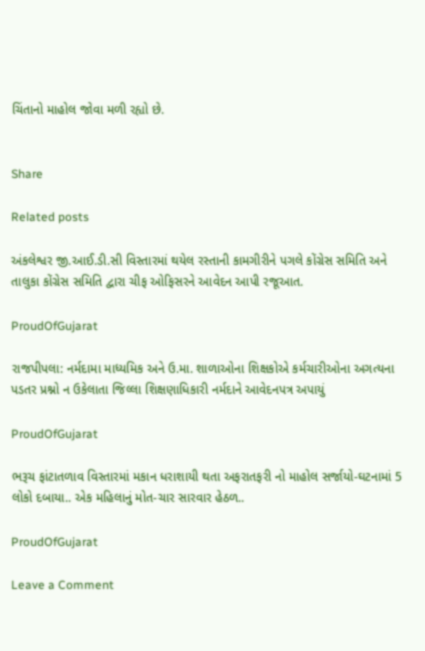ચિંતાનો માહોલ જોવા મળી રહ્યો છે.


Share

Related posts

અંકલેશ્વર જી.આઈ.ડી.સી વિસ્તારમાં થયેલ રસ્તાની કામગીરીને પગલે કોંગ્રેસ સમિતિ અને તાલુકા કોંગ્રેસ સમિતિ દ્વારા ચીફ ઓફિસરને આવેદન આપી રજૂઆત.

ProudOfGujarat

રાજપીપલા: નર્મદામા માધ્યમિક અને ઉ.મા. શાળાઓના શિક્ષકોએ કર્મચારીઓના અગત્યના પડતર પ્રશ્નો ન ઉકેલાતા જિલ્લા શિક્ષણાધિકારી નર્મદાને આવેદનપત્ર અપાયું

ProudOfGujarat

ભરૂચ ફાંટાતળાવ વિસ્તારમાં મકાન ધરાશાયી થતા અફરાતફરી નો માહોલ સર્જાયો-ઘટનામાં 5 લોકો દબાયા.. એક મહિલાનું મોત-ચાર સારવાર હેઠળ..

ProudOfGujarat

Leave a Comment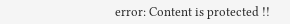error: Content is protected !!